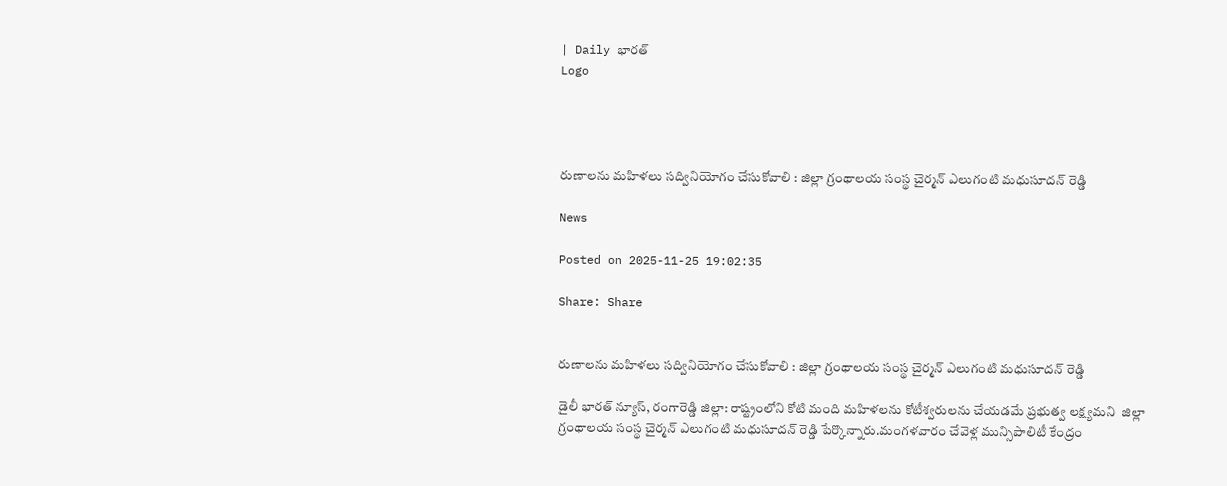| Daily భారత్
Logo




రుణాలను మహిళలు సద్వినియోగం చేసుకోవాలి : జిల్లా గ్రంథాలయ సంస్థ చైర్మన్ ఎలుగంటి మధుసూదన్ రెడ్డి

News

Posted on 2025-11-25 19:02:35

Share: Share


రుణాలను మహిళలు సద్వినియోగం చేసుకోవాలి : జిల్లా గ్రంథాలయ సంస్థ చైర్మన్ ఎలుగంటి మధుసూదన్ రెడ్డి

డైలీ భారత్ న్యూస్, రంగారెడ్డి జిల్లా: రాష్ట్రంలోని కోటి మంది మహిళలను కోటీశ్వరులను చేయడమే ప్రభుత్వ లక్ష్యమని  జిల్లా గ్రంథాలయ సంస్థ చైర్మన్ ఎలుగంటి మధుసూదన్ రెడ్డి పేర్కొన్నారు.మంగళవారం చేవెళ్ల మున్సిపాలిటీ కేంద్రం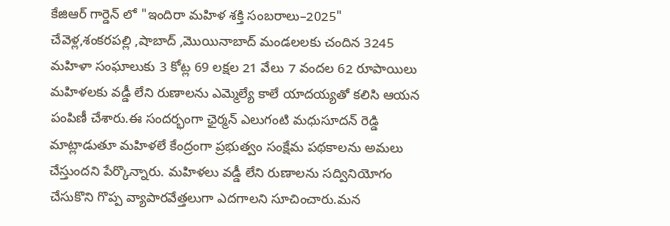కేజిఆర్ గార్డెన్ లో "ఇందిరా మహిళ శక్తి సంబరాలు–2025" చేవెళ్ల,శంకరపల్లి ,షాబాద్ ,మొయినాబాద్ మండలలకు చందిన 3245 మహిళా సంఘాలుకు 3 కోట్ల 69 లక్షల 21 వేలు 7 వందల 62 రూపాయిలు మహిళలకు వడ్డీ లేని రుణాలను ఎమ్మెల్యే కాలే యాదయ్యతో కలిసి ఆయన పంపిణీ చేశారు.ఈ సందర్భంగా ఛైర్మన్ ఎలుగంటి మధుసూదన్ రెడ్డి మాట్లాడుతూ మహిళలే కేంద్రంగా ప్రభుత్వం సంక్షేమ పథకాలను అమలు చేస్తుందని పేర్కొన్నారు. మహిళలు వడ్డీ లేని రుణాలను సద్వినియోగం చేసుకొని గొప్ప వ్యాపారవేత్తలుగా ఎదగాలని సూచించారు.మన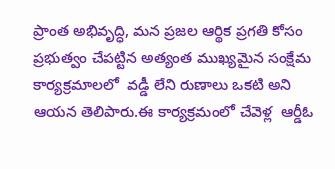ప్రాంత అభివృద్ధి, మన ప్రజల ఆర్థిక ప్రగతి కోసం ప్రభుత్వం చేపట్టిన అత్యంత ముఖ్యమైన సంక్షేమ కార్యక్రమాలలో  వడ్డీ లేని రుణాలు ఒకటి అని ఆయన తెలిపారు.ఈ కార్యక్రమంలో చేవెళ్ల  ఆర్డీఓ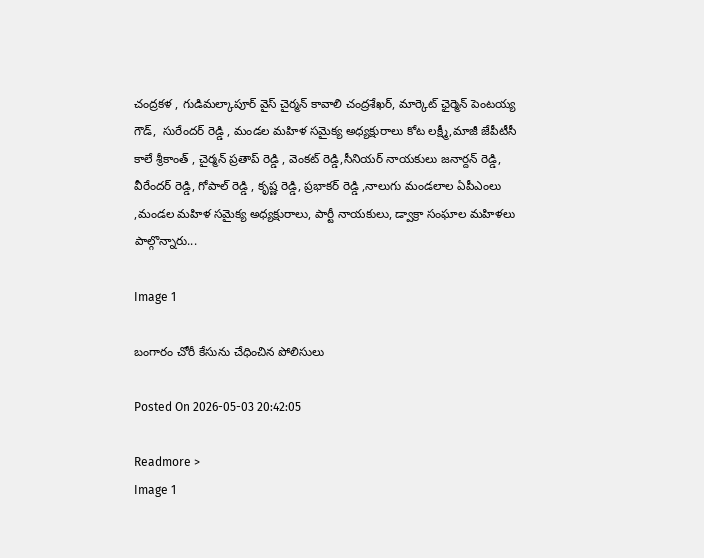చంద్రకళ , గుడిమల్కాపూర్ వైస్ చైర్మన్ కావాలి చంద్రశేఖర్, మార్కెట్ ఛైర్మెన్ పెంటయ్య గౌడ్,  సురేందర్ రెడ్డి , మండల మహిళ సమైక్య అధ్యక్షురాలు కోట లక్ష్మీ,మాజీ జేపీటీసీ కాలే శ్రీకాంత్ , చైర్మన్ ప్రతాప్ రెడ్డి , వెంకట్ రెడ్డి,సీనియర్ నాయకులు జనార్దన్ రెడ్డి, వీరేందర్ రెడ్డి, గోపాల్ రెడ్డి , కృష్ణ రెడ్డి, ప్రభాకర్ రెడ్డి ,నాలుగు మండలాల ఏపీఎంలు ,మండల మహిళ సమైక్య అధ్యక్షురాలు, పార్టీ నాయకులు, డ్వాక్రా సంఘాల మహిళలు పాల్గొన్నారు...

Image 1

బంగారం చోరీ కేసును చేధించిన పోలిసులు

Posted On 2026-05-03 20:42:05

Readmore >
Image 1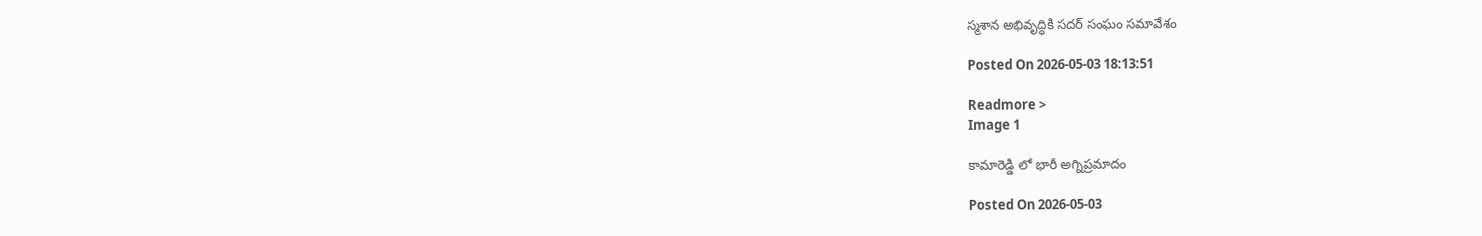స్మశాన అభివృద్ధికి సదర్ సంఘం సమావేశం

Posted On 2026-05-03 18:13:51

Readmore >
Image 1

కామారెడ్డి లో భారీ అగ్నిప్రమాదం

Posted On 2026-05-03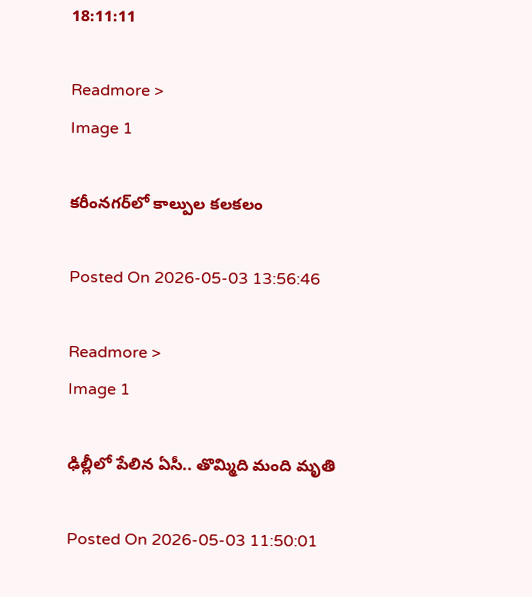18:11:11

Readmore >
Image 1

కరీంనగర్‌లో కాల్పుల కలకలం

Posted On 2026-05-03 13:56:46

Readmore >
Image 1

ఢిల్లీలో పేలిన ఏసీ.. తొమ్మిది మంది మృతి

Posted On 2026-05-03 11:50:01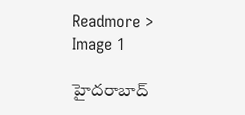Readmore >
Image 1

హైదరాబాద్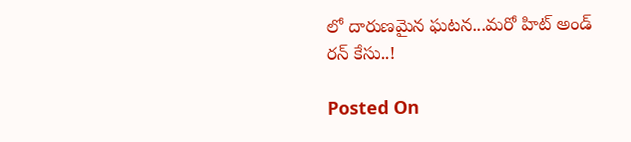లో దారుణమైన ఘటన...మరో హిట్ అండ్ రన్ కేసు..!

Posted On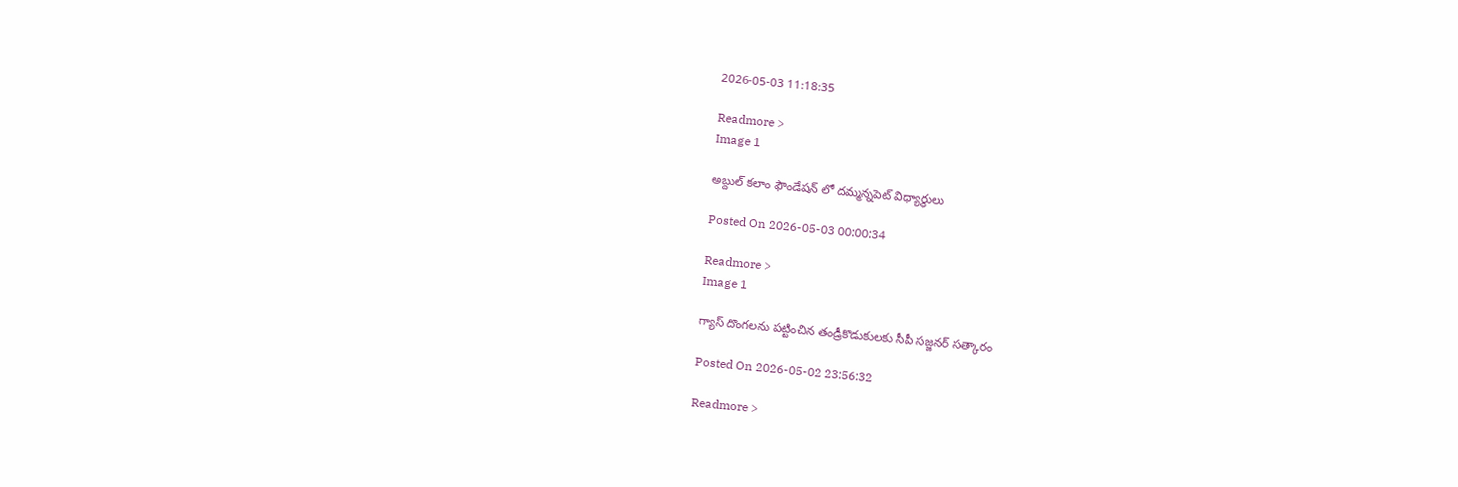2026-05-03 11:18:35

Readmore >
Image 1

అబ్దుల్ కలాం ఫౌండేషన్ లో దమ్మన్నపెట్ విధ్యార్థులు

Posted On 2026-05-03 00:00:34

Readmore >
Image 1

గ్యాస్ దొంగలను పట్టించిన తండ్రీకొడుకులకు సీపీ సజ్జనర్ సత్కారం

Posted On 2026-05-02 23:56:32

Readmore >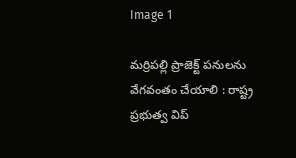Image 1

మర్రిపల్లి ప్రాజెక్ట్ పనులను వేగవంతం చేయాలి : రాష్ట్ర ప్రభుత్వ విప్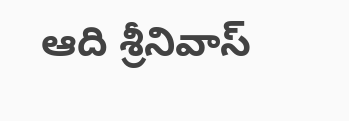ఆది శ్రీనివాస్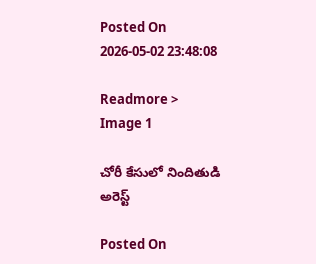Posted On 2026-05-02 23:48:08

Readmore >
Image 1

చోరీ కేసులో నిందితుడి అరెస్ట్

Posted On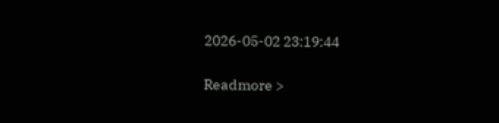2026-05-02 23:19:44

Readmore >